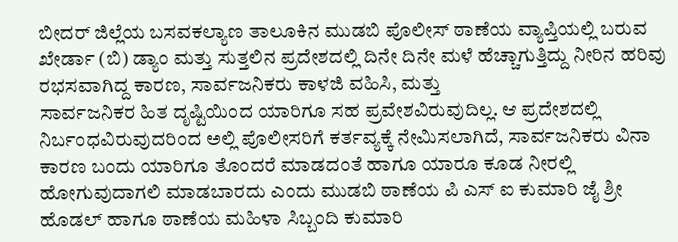ಬೀದರ್ ಜಿಲ್ಲೆಯ ಬಸವಕಲ್ಯಾಣ ತಾಲೂಕಿನ ಮುಡಬಿ ಪೊಲೀಸ್ ಠಾಣೆಯ ವ್ಯಾಪ್ತಿಯಲ್ಲಿ ಬರುವ ಖೇರ್ಡಾ (ಬಿ) ಡ್ಯಾಂ ಮತ್ತು ಸುತ್ತಲಿನ ಪ್ರದೇಶದಲ್ಲಿ ದಿನೇ ದಿನೇ ಮಳೆ ಹೆಚ್ಚಾಗುತ್ತಿದ್ದು ನೀರಿನ ಹರಿವು ರಭಸವಾಗಿದ್ದ ಕಾರಣ, ಸಾರ್ವಜನಿಕರು ಕಾಳಜಿ ವಹಿಸಿ, ಮತ್ತು
ಸಾರ್ವಜನಿಕರ ಹಿತ ದೃಷ್ಟಿಯಿಂದ ಯಾರಿಗೂ ಸಹ ಪ್ರವೇಶವಿರುವುದಿಲ್ಲ. ಆ ಪ್ರದೇಶದಲ್ಲಿ ನಿರ್ಬಂಧವಿರುವುದರಿಂದ ಅಲ್ಲಿ ಪೊಲೀಸರಿಗೆ ಕರ್ತವ್ಯಕ್ಕೆ ನೇಮಿಸಲಾಗಿದೆ, ಸಾರ್ವಜನಿಕರು ವಿನಾ ಕಾರಣ ಬಂದು ಯಾರಿಗೂ ತೊಂದರೆ ಮಾಡದಂತೆ ಹಾಗೂ ಯಾರೂ ಕೂಡ ನೀರಲ್ಲಿ ಹೋಗುವುದಾಗಲಿ ಮಾಡಬಾರದು ಎಂದು ಮುಡಬಿ ಠಾಣೆಯ ಪಿ ಎಸ್ ಐ ಕುಮಾರಿ ಜೈ ಶ್ರೀ ಹೊಡಲ್ ಹಾಗೂ ಠಾಣೆಯ ಮಹಿಳಾ ಸಿಬ್ಬಂದಿ ಕುಮಾರಿ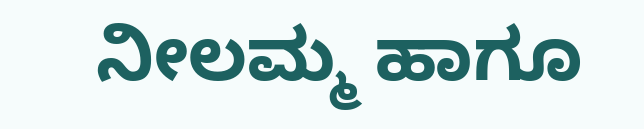ನೀಲಮ್ಮ ಹಾಗೂ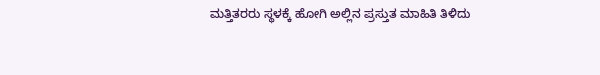ಮತ್ತಿತರರು ಸ್ಥಳಕ್ಕೆ ಹೋಗಿ ಅಲ್ಲಿನ ಪ್ರಸ್ತುತ ಮಾಹಿತಿ ತಿಳಿದು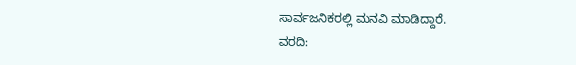ಸಾರ್ವಜನಿಕರಲ್ಲಿ ಮನವಿ ಮಾಡಿದ್ದಾರೆ.
ವರದಿ: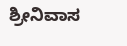ಶ್ರೀನಿವಾಸ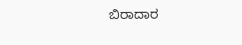ಬಿರಾದಾರ